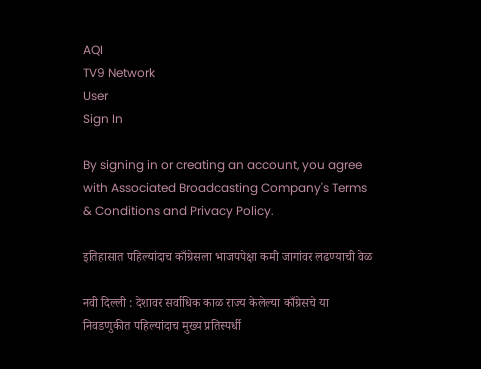AQI
TV9 Network
User
Sign In

By signing in or creating an account, you agree with Associated Broadcasting Company's Terms & Conditions and Privacy Policy.

इतिहासात पहिल्यांदाच काँग्रेसला भाजपपेक्षा कमी जागांवर लढण्याची वेळ

नवी दिल्ली : देशावर सर्वाधिक काळ राज्य केलेल्या काँग्रेसचे या निवडणुकीत पहिल्यांदाच मुख्य प्रतिस्पर्धी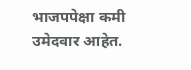भाजपपेक्षा कमी उमेदवार आहेत.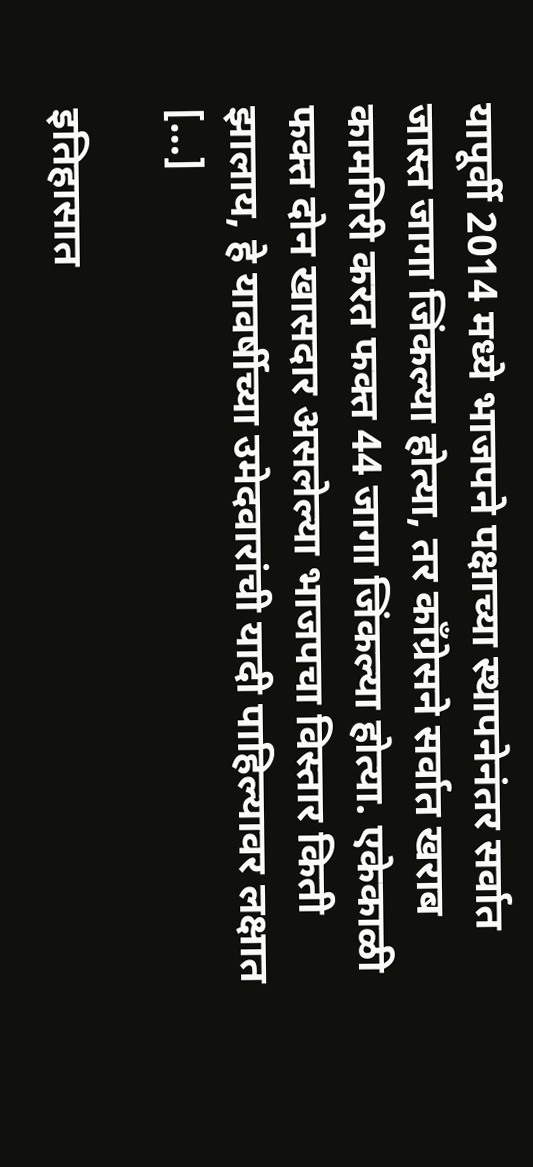यापूर्वी 2014 मध्ये भाजपने पक्षाच्या स्थापनेनंतर सर्वात जास्त जागा जिंकल्या होत्या, तर काँग्रेसने सर्वात खराब कामगिरी करत फक्त 44 जागा जिंकल्या होत्या. एकेकाळी फक्त दोन खासदार असलेल्या भाजपचा विस्तार किती झालाय, हे यावर्षीच्या उमेदवारांची यादी पाहिल्यावर लक्षात […]

इतिहासात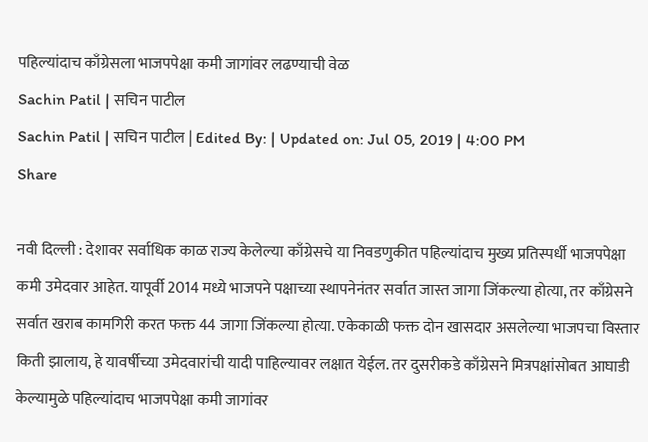पहिल्यांदाच काँग्रेसला भाजपपेक्षा कमी जागांवर लढण्याची वेळ
Sachin Patil | सचिन पाटील
Sachin Patil | सचिन पाटील | Edited By: | Updated on: Jul 05, 2019 | 4:00 PM
Share

नवी दिल्ली : देशावर सर्वाधिक काळ राज्य केलेल्या काँग्रेसचे या निवडणुकीत पहिल्यांदाच मुख्य प्रतिस्पर्धी भाजपपेक्षा कमी उमेदवार आहेत. यापूर्वी 2014 मध्ये भाजपने पक्षाच्या स्थापनेनंतर सर्वात जास्त जागा जिंकल्या होत्या, तर काँग्रेसने सर्वात खराब कामगिरी करत फक्त 44 जागा जिंकल्या होत्या. एकेकाळी फक्त दोन खासदार असलेल्या भाजपचा विस्तार किती झालाय, हे यावर्षीच्या उमेदवारांची यादी पाहिल्यावर लक्षात येईल. तर दुसरीकडे काँग्रेसने मित्रपक्षांसोबत आघाडी केल्यामुळे पहिल्यांदाच भाजपपेक्षा कमी जागांवर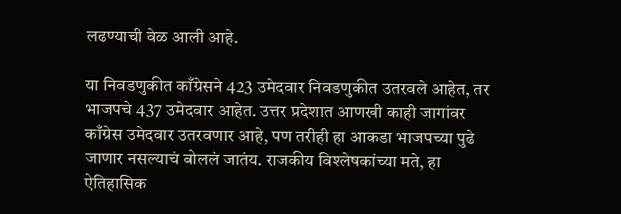लढण्याची वेळ आली आहे.

या निवडणुकीत काँग्रेसने 423 उमेदवार निवडणुकीत उतरवले आहेत, तर भाजपचे 437 उमेदवार आहेत. उत्तर प्रदेशात आणखी काही जागांवर काँग्रेस उमेदवार उतरवणार आहे, पण तरीही हा आकडा भाजपच्या पुढे जाणार नसल्याचं बोललं जातंय. राजकीय विश्लेषकांच्या मते, हा ऐतिहासिक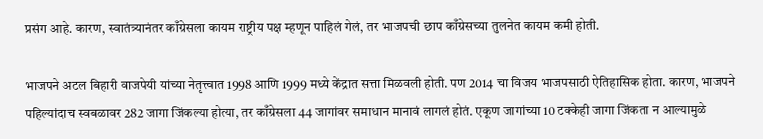प्रसंग आहे. कारण, स्वातंत्र्यानंतर काँग्रेसला कायम राष्ट्रीय पक्ष म्हणून पाहिलं गेलं, तर भाजपची छाप काँग्रेसच्या तुलनेत कायम कमी होती.

भाजपने अटल बिहारी वाजपेयी यांच्या नेतृत्त्वात 1998 आणि 1999 मध्ये केंद्रात सत्ता मिळवली होती. पण 2014 चा विजय भाजपसाठी ऐतिहासिक होता. कारण, भाजपने पहिल्यांदाच स्वबळावर 282 जागा जिंकल्या होत्या, तर काँग्रेसला 44 जागांवर समाधान मानावं लागलं होतं. एकूण जागांच्या 10 टक्केही जागा जिंकता न आल्यामुळे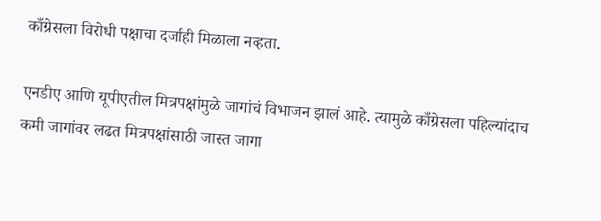काँग्रेसला विरोधी पक्षाचा दर्जाही मिळाला नव्हता.

एनडीए आणि यूपीएतील मित्रपक्षांमुळे जागांचं विभाजन झालं आहे. त्यामुळे काँग्रेसला पहिल्यांदाच कमी जागांवर लढत मित्रपक्षांसाठी जास्त जागा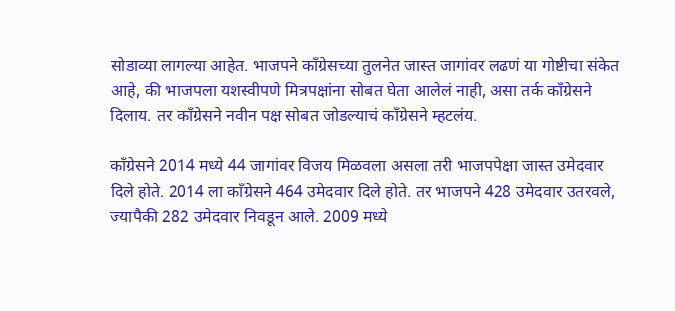सोडाव्या लागल्या आहेत. भाजपने काँग्रेसच्या तुलनेत जास्त जागांवर लढणं या गोष्टीचा संकेत आहे, की भाजपला यशस्वीपणे मित्रपक्षांना सोबत घेता आलेलं नाही, असा तर्क काँग्रेसने दिलाय. तर काँग्रेसने नवीन पक्ष सोबत जोडल्याचं काँग्रेसने म्हटलंय.

काँग्रेसने 2014 मध्ये 44 जागांवर विजय मिळवला असला तरी भाजपपेक्षा जास्त उमेदवार दिले होते. 2014 ला काँग्रेसने 464 उमेदवार दिले होते. तर भाजपने 428 उमेदवार उतरवले, ज्यापैकी 282 उमेदवार निवडून आले. 2009 मध्ये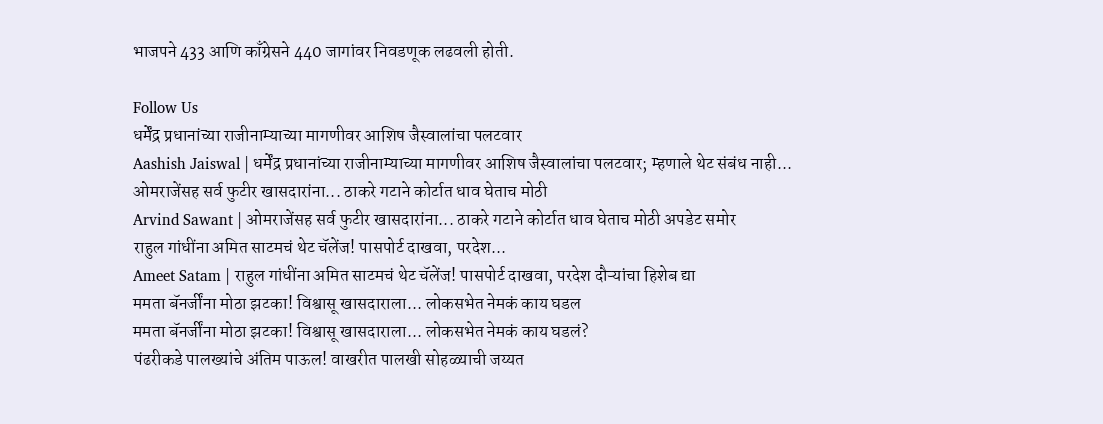भाजपने 433 आणि काँग्रेसने 440 जागांवर निवडणूक लढवली होती.

Follow Us
धर्मेंद्र प्रधानांच्या राजीनाम्याच्या मागणीवर आशिष जैस्वालांचा पलटवार
Aashish Jaiswal | धर्मेंद्र प्रधानांच्या राजीनाम्याच्या मागणीवर आशिष जैस्वालांचा पलटवार; म्हणाले थेट संबंध नाही...
ओमराजेंसह सर्व फुटीर खासदारांना... ठाकरे गटाने कोर्टात धाव घेताच मोठी
Arvind Sawant | ओमराजेंसह सर्व फुटीर खासदारांना... ठाकरे गटाने कोर्टात धाव घेताच मोठी अपडेट समोर
राहुल गांधींना अमित साटमचं थेट चॅलेंज! पासपोर्ट दाखवा, परदेश...
Ameet Satam | राहुल गांधींना अमित साटमचं थेट चॅलेंज! पासपोर्ट दाखवा, परदेश दौऱ्यांचा हिशेब द्या
ममता बॅनर्जींना मोठा झटका! विश्वासू खासदाराला... लोकसभेत नेमकं काय घडल
ममता बॅनर्जींना मोठा झटका! विश्वासू खासदाराला... लोकसभेत नेमकं काय घडलं?
पंढरीकडे पालख्यांचे अंतिम पाऊल! वाखरीत पालखी सोहळ्याची जय्यत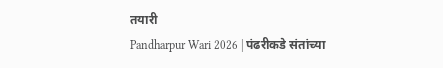तयारी
Pandharpur Wari 2026 | पंढरीकडे संतांच्या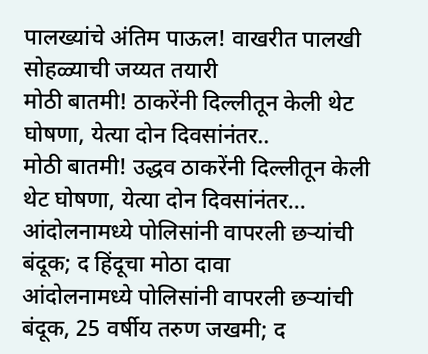पालख्यांचे अंतिम पाऊल! वाखरीत पालखी सोहळ्याची जय्यत तयारी
मोठी बातमी! ठाकरेंनी दिल्लीतून केली थेट घोषणा, येत्या दोन दिवसांनंतर..
मोठी बातमी! उद्धव ठाकरेंनी दिल्लीतून केली थेट घोषणा, येत्या दोन दिवसांनंतर...
आंदोलनामध्ये पोलिसांनी वापरली छऱ्यांची बंदूक; द हिंदूचा मोठा दावा
आंदोलनामध्ये पोलिसांनी वापरली छऱ्यांची बंदूक, 25 वर्षीय तरुण जखमी; द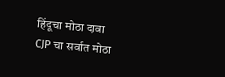हिंदूचा मोठा दावा
CJP चा सर्वात मोठा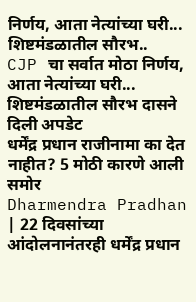निर्णय, आता नेत्यांच्या घरी... शिष्टमंडळातील सौरभ..
CJP चा सर्वात मोठा निर्णय, आता नेत्यांच्या घरी... शिष्टमंडळातील सौरभ दासने दिली अपडेट
धर्मेंद्र प्रधान राजीनामा का देत नाहीत? 5 मोठी कारणे आली समोर
Dharmendra Pradhan | 22 दिवसांच्या आंदोलनानंतरही धर्मेंद्र प्रधान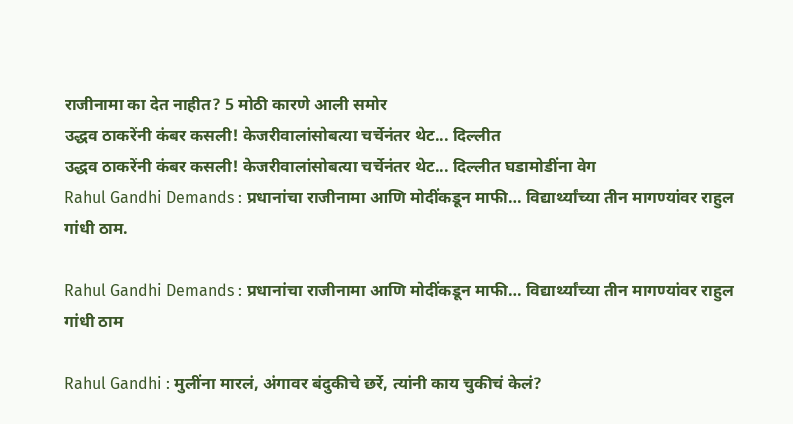राजीनामा का देत नाहीत? 5 मोठी कारणे आली समोर
उद्धव ठाकरेंनी कंबर कसली! केजरीवालांसोबत्या चर्चेनंतर थेट... दिल्लीत
उद्धव ठाकरेंनी कंबर कसली! केजरीवालांसोबत्या चर्चेनंतर थेट... दिल्लीत घडामोडींना वेग
Rahul Gandhi Demands : प्रधानांचा राजीनामा आणि मोदींकडून माफी… विद्यार्थ्यांच्या तीन मागण्यांवर राहुल गांधी ठाम.

Rahul Gandhi Demands : प्रधानांचा राजीनामा आणि मोदींकडून माफी… विद्यार्थ्यांच्या तीन मागण्यांवर राहुल गांधी ठाम

Rahul Gandhi : मुलींना मारलं, अंगावर बंदुकीचे छर्रे, त्यांनी काय चुकीचं केलं?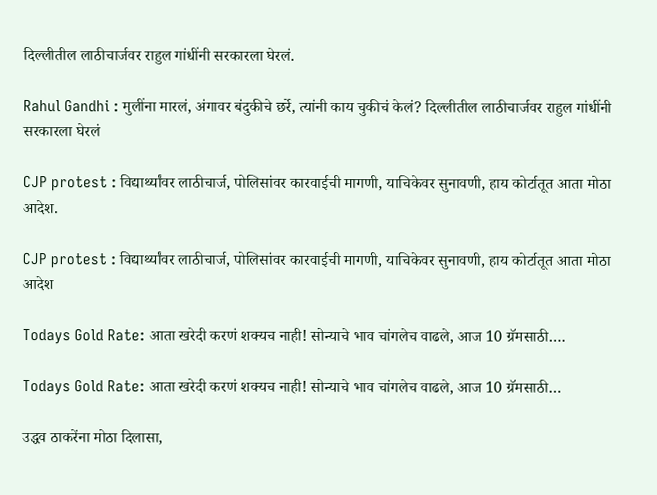दिल्लीतील लाठीचार्जवर राहुल गांधींनी सरकारला घेरलं.

Rahul Gandhi : मुलींना मारलं, अंगावर बंदुकीचे छर्रे, त्यांनी काय चुकीचं केलं? दिल्लीतील लाठीचार्जवर राहुल गांधींनी सरकारला घेरलं

CJP protest : विद्यार्थ्यांवर लाठीचार्ज, पोलिसांवर कारवाईची मागणी, याचिकेवर सुनावणी, हाय कोर्टातूत आता मोठा आदेश.

CJP protest : विद्यार्थ्यांवर लाठीचार्ज, पोलिसांवर कारवाईची मागणी, याचिकेवर सुनावणी, हाय कोर्टातूत आता मोठा आदेश

Todays Gold Rate: आता खरेदी करणं शक्यच नाही! सोन्याचे भाव चांगलेच वाढले, आज 10 ग्रॅमसाठी….

Todays Gold Rate: आता खरेदी करणं शक्यच नाही! सोन्याचे भाव चांगलेच वाढले, आज 10 ग्रॅमसाठी…

उद्धव ठाकरेंना मोठा दिलासा,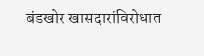बंडखोर खासदारांविरोधात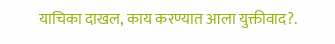याचिका दाखल, काय करण्यात आला युक्तीवाद?.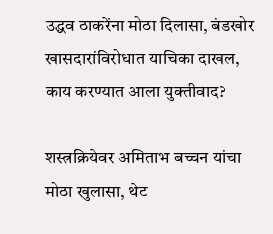उद्धव ठाकरेंना मोठा दिलासा, बंडखोर खासदारांविरोधात याचिका दाखल, काय करण्यात आला युक्तीवाद?

शस्त्रक्रियेवर अमिताभ बच्चन यांचा मोठा खुलासा, थेट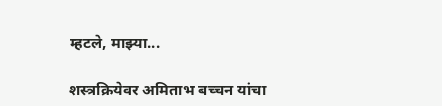म्हटले, माझ्या...

शस्त्रक्रियेवर अमिताभ बच्चन यांचा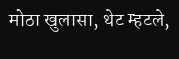मोठा खुलासा, थेट म्हटले,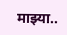माझ्या..